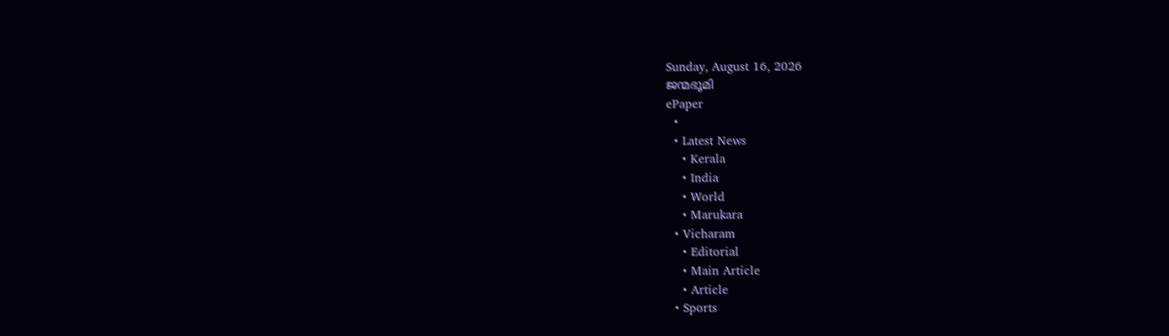Sunday, August 16, 2026
ജന്മഭൂമി
ePaper
  •
  • Latest News
    • Kerala
    • India
    • World
    • Marukara
  • Vicharam
    • Editorial
    • Main Article
    • Article
  • Sports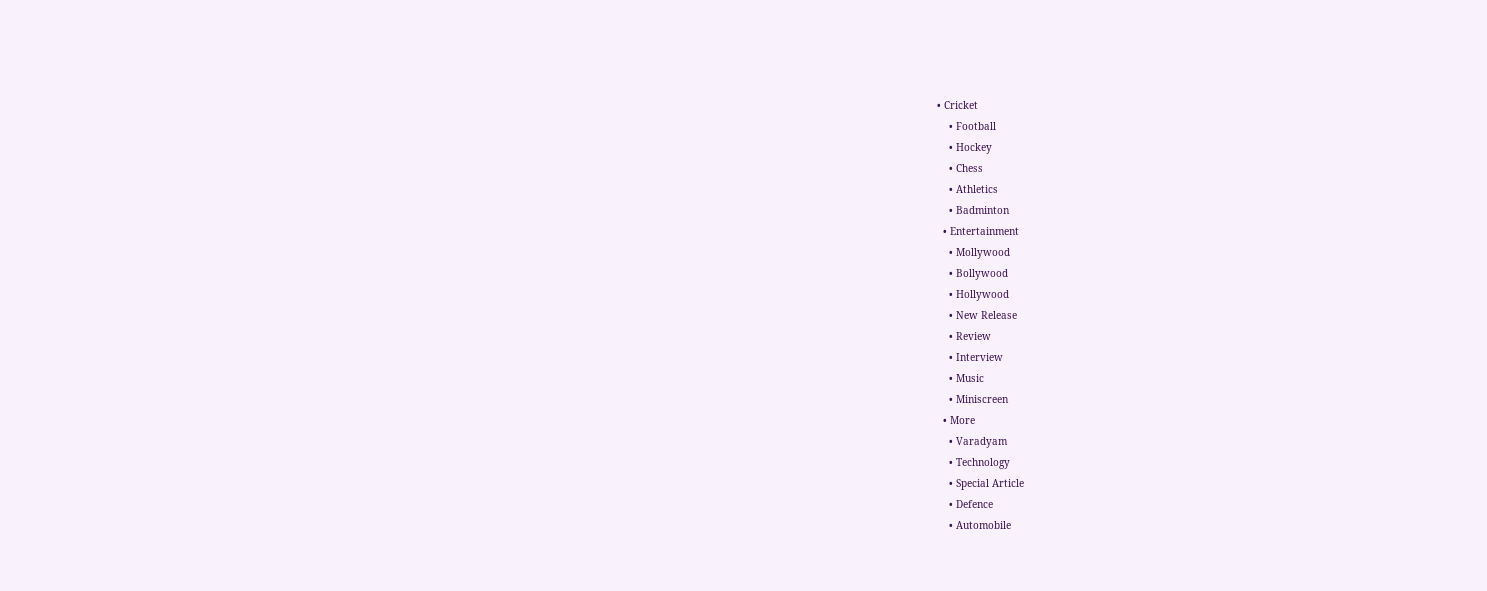• Cricket
    • Football
    • Hockey
    • Chess
    • Athletics
    • Badminton
  • Entertainment
    • Mollywood
    • Bollywood
    • Hollywood
    • New Release
    • Review
    • Interview
    • Music
    • Miniscreen
  • More
    • Varadyam
    • Technology
    • Special Article
    • Defence
    • Automobile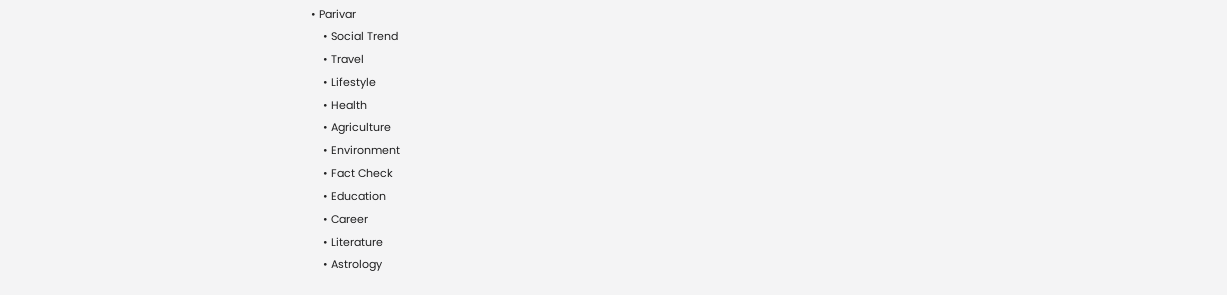• Parivar
    • Social Trend
    • Travel
    • Lifestyle
    • Health
    • Agriculture
    • Environment
    • Fact Check
    • Education
    • Career
    • Literature
    • Astrology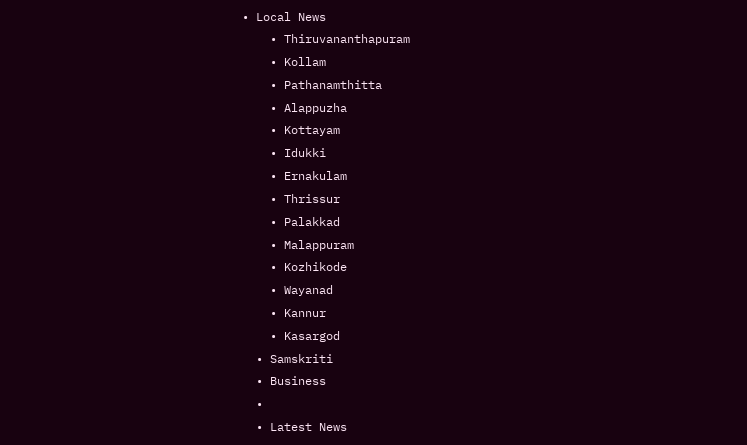• Local News
    • Thiruvananthapuram
    • Kollam
    • Pathanamthitta
    • Alappuzha
    • Kottayam
    • Idukki
    • Ernakulam
    • Thrissur
    • Palakkad
    • Malappuram
    • Kozhikode
    • Wayanad
    • Kannur
    • Kasargod
  • Samskriti
  • Business
  •
  • Latest News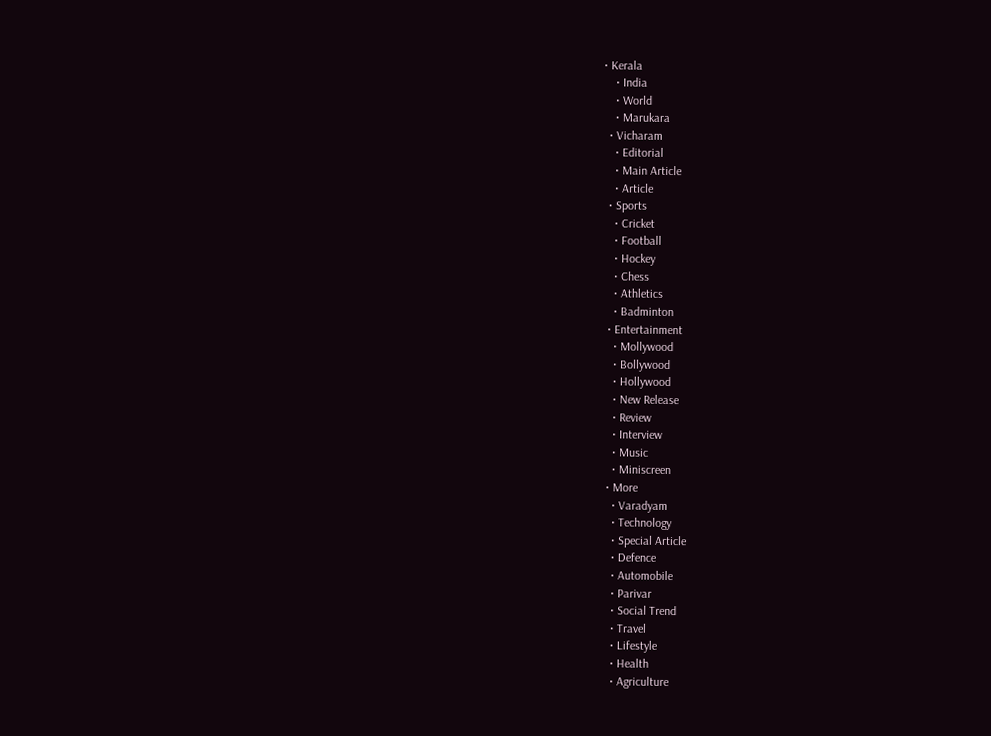• Kerala
    • India
    • World
    • Marukara
  • Vicharam
    • Editorial
    • Main Article
    • Article
  • Sports
    • Cricket
    • Football
    • Hockey
    • Chess
    • Athletics
    • Badminton
  • Entertainment
    • Mollywood
    • Bollywood
    • Hollywood
    • New Release
    • Review
    • Interview
    • Music
    • Miniscreen
  • More
    • Varadyam
    • Technology
    • Special Article
    • Defence
    • Automobile
    • Parivar
    • Social Trend
    • Travel
    • Lifestyle
    • Health
    • Agriculture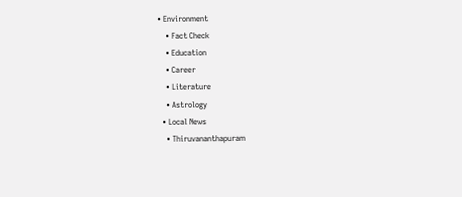• Environment
    • Fact Check
    • Education
    • Career
    • Literature
    • Astrology
  • Local News
    • Thiruvananthapuram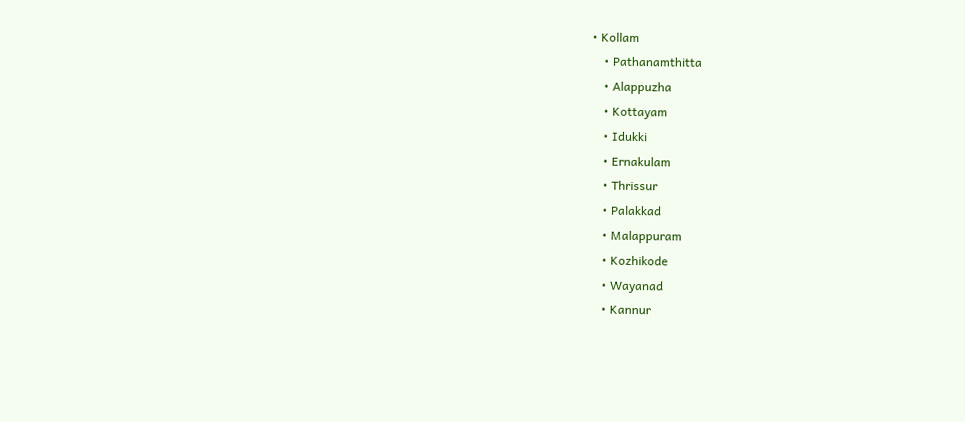• Kollam
    • Pathanamthitta
    • Alappuzha
    • Kottayam
    • Idukki
    • Ernakulam
    • Thrissur
    • Palakkad
    • Malappuram
    • Kozhikode
    • Wayanad
    • Kannur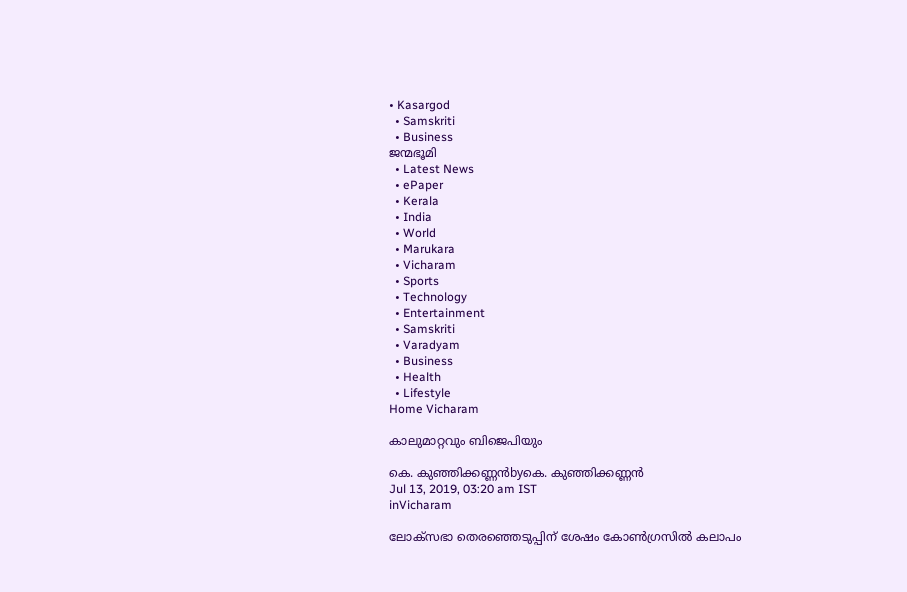• Kasargod
  • Samskriti
  • Business
ജന്മഭൂമി
  • Latest News
  • ePaper
  • Kerala
  • India
  • World
  • Marukara
  • Vicharam
  • Sports
  • Technology
  • Entertainment
  • Samskriti
  • Varadyam
  • Business
  • Health
  • Lifestyle
Home Vicharam

കാലുമാറ്റവും ബിജെപിയും

കെ. കുഞ്ഞിക്കണ്ണന്‍byകെ. കുഞ്ഞിക്കണ്ണന്‍
Jul 13, 2019, 03:20 am IST
inVicharam

ലോക്‌സഭാ തെരഞ്ഞെടുപ്പിന് ശേഷം കോണ്‍ഗ്രസില്‍ കലാപം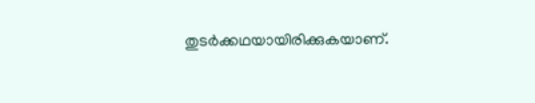തുടര്‍ക്കഥയായിരിക്കുകയാണ്.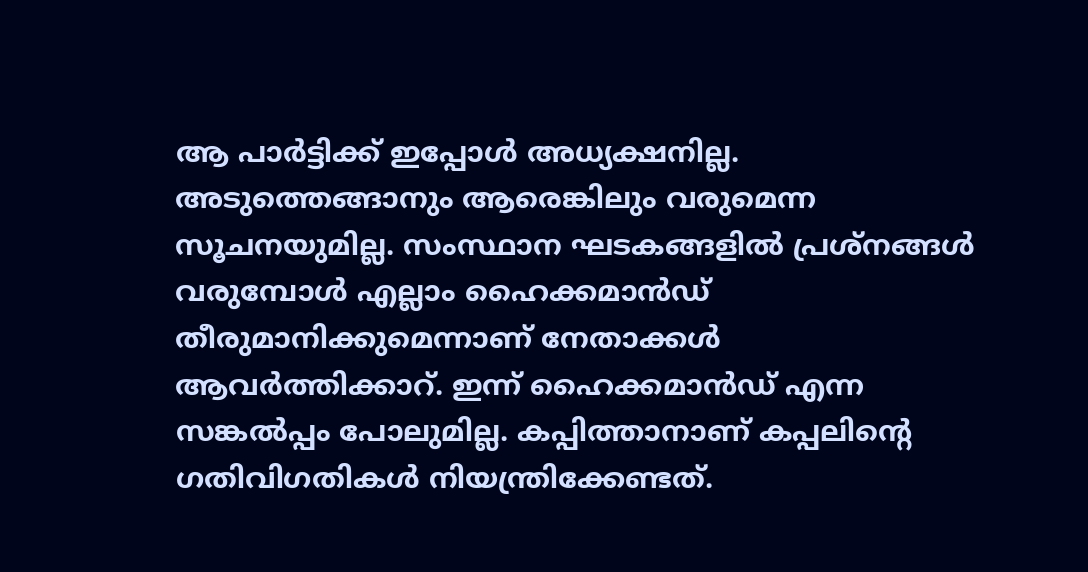ആ പാര്‍ട്ടിക്ക് ഇപ്പോള്‍ അധ്യക്ഷനില്ല. അടുത്തെങ്ങാനും ആരെങ്കിലും വരുമെന്ന സൂചനയുമില്ല. സംസ്ഥാന ഘടകങ്ങളില്‍ പ്രശ്‌നങ്ങള്‍ വരുമ്പോള്‍ എല്ലാം ഹൈക്കമാന്‍ഡ് തീരുമാനിക്കുമെന്നാണ് നേതാക്കള്‍ ആവര്‍ത്തിക്കാറ്. ഇന്ന് ഹൈക്കമാന്‍ഡ് എന്ന സങ്കല്‍പ്പം പോലുമില്ല. കപ്പിത്താനാണ് കപ്പലിന്റെ ഗതിവിഗതികള്‍ നിയന്ത്രിക്കേണ്ടത്.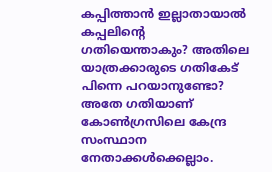കപ്പിത്താന്‍ ഇല്ലാതായാല്‍ കപ്പലിന്റെ ഗതിയെന്താകും? അതിലെ യാത്രക്കാരുടെ ഗതികേട് പിന്നെ പറയാനുണ്ടോ? അതേ ഗതിയാണ് കോണ്‍ഗ്രസിലെ കേന്ദ്ര സംസ്ഥാന നേതാക്കള്‍ക്കെല്ലാം.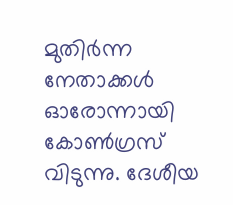മുതിര്‍ന്ന നേതാക്കള്‍ ഓരോന്നായി കോണ്‍ഗ്രസ് വിടുന്നു. ദേശീയ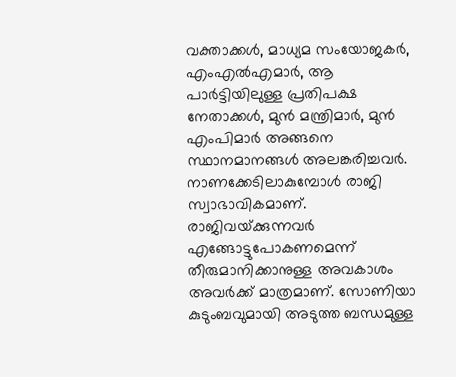വക്താക്കള്‍, മാധ്യമ സംയോജകര്‍, എംഎല്‍എമാര്‍, ആ പാര്‍ട്ടിയിലുള്ള പ്രതിപക്ഷ നേതാക്കള്‍, മുന്‍ മന്ത്രിമാര്‍, മുന്‍ എംപിമാര്‍ അങ്ങനെ സ്ഥാനമാനങ്ങള്‍ അലങ്കരിച്ചവര്‍. നാണക്കേടിലാകുമ്പോള്‍ രാജി സ്വാഭാവികമാണ്. രാജിവയ്‌ക്കുന്നവര്‍ എങ്ങോട്ടുപോകണമെന്ന് തീരുമാനിക്കാനുള്ള അവകാശം അവര്‍ക്ക് മാത്രമാണ്. സോണിയാ കുടുംബവുമായി അടുത്ത ബന്ധമുള്ള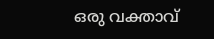ഒരു വക്താവ്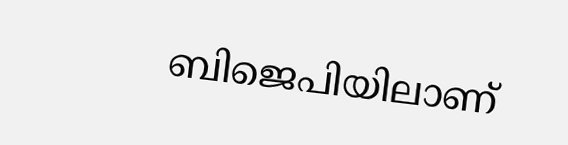ബിജെപിയിലാണ്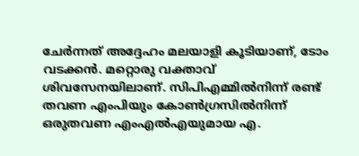ചേര്‍ന്നത് അദ്ദേഹം മലയാളി കൂടിയാണ്, ടോം വടക്കന്‍. മറ്റൊരു വക്താവ് ശിവസേനയിലാണ്. സിപിഎമ്മില്‍നിന്ന് രണ്ട് തവണ എംപിയും കോണ്‍ഗ്രസില്‍നിന്ന് ഒരുതവണ എംഎല്‍എയുമായ എ.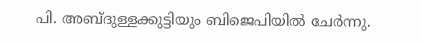പി. അബ്ദുള്ളക്കുട്ടിയും ബിജെപിയില്‍ ചേര്‍ന്നു.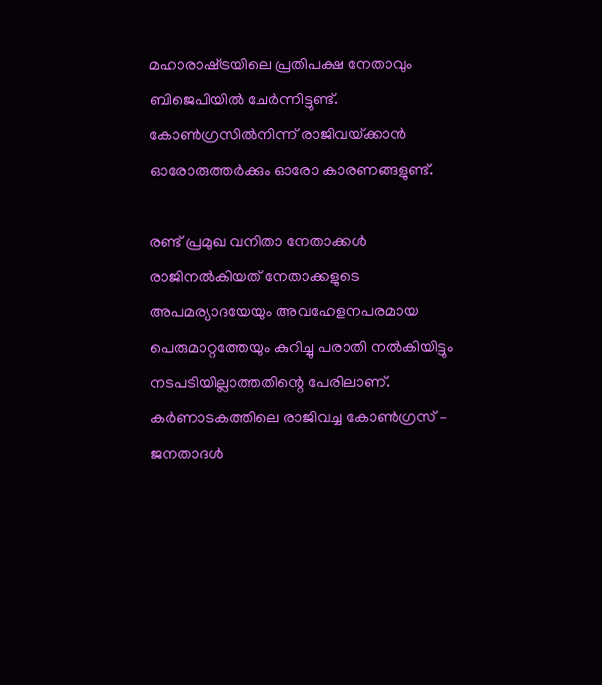മഹാരാഷ്‌ട്രയിലെ പ്രതിപക്ഷ നേതാവും ബിജെപിയില്‍ ചേര്‍ന്നിട്ടുണ്ട്. കോണ്‍ഗ്രസില്‍നിന്ന് രാജിവയ്‌ക്കാന്‍ ഓരോരുത്തര്‍ക്കും ഓരോ കാരണങ്ങളുണ്ട്.

രണ്ട് പ്രമുഖ വനിതാ നേതാക്കള്‍ രാജിനല്‍കിയത് നേതാക്കളുടെ അപമര്യാദയേയും അവഹേളനപരമായ പെരുമാറ്റത്തേയും കുറിച്ചു പരാതി നല്‍കിയിട്ടും നടപടിയില്ലാത്തതിന്റെ പേരിലാണ്. കര്‍ണാടകത്തിലെ രാജിവച്ച കോണ്‍ഗ്രസ് – ജനതാദള്‍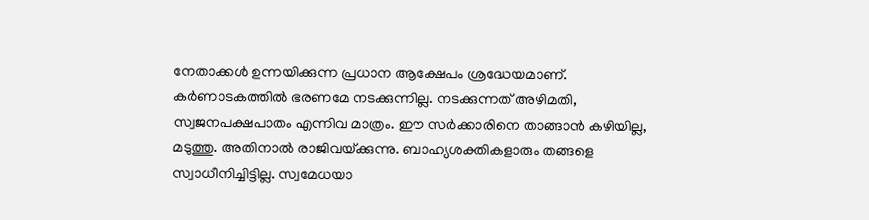നേതാക്കള്‍ ഉന്നയിക്കുന്ന പ്രധാന ആക്ഷേപം ശ്രദ്ധേയമാണ്. കര്‍ണാടകത്തില്‍ ഭരണമേ നടക്കുന്നില്ല. നടക്കുന്നത് അഴിമതി, സ്വജനപക്ഷപാതം എന്നിവ മാത്രം. ഈ സര്‍ക്കാരിനെ താങ്ങാന്‍ കഴിയില്ല, മടുത്തു. അതിനാല്‍ രാജിവയ്‌ക്കുന്നു. ബാഹ്യശക്തികളാരും തങ്ങളെ സ്വാധീനിച്ചിട്ടില്ല. സ്വമേധയാ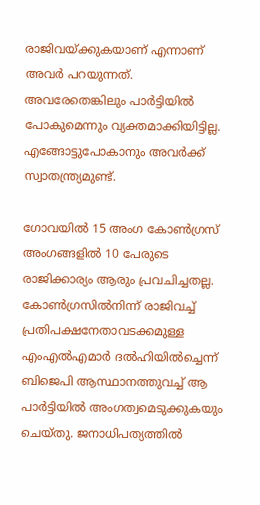രാജിവയ്‌ക്കുകയാണ് എന്നാണ് അവര്‍ പറയുന്നത്. അവരേതെങ്കിലും പാര്‍ട്ടിയില്‍ പോകുമെന്നും വ്യക്തമാക്കിയിട്ടില്ല. എങ്ങോട്ടുപോകാനും അവര്‍ക്ക് സ്വാതന്ത്ര്യമുണ്ട്.

ഗോവയില്‍ 15 അംഗ കോണ്‍ഗ്രസ് അംഗങ്ങളില്‍ 10 പേരുടെ രാജിക്കാര്യം ആരും പ്രവചിച്ചതല്ല. കോണ്‍ഗ്രസില്‍നിന്ന് രാജിവച്ച് പ്രതിപക്ഷനേതാവടക്കമുള്ള എംഎല്‍എമാര്‍ ദല്‍ഹിയില്‍ച്ചെന്ന് ബിജെപി ആസ്ഥാനത്തുവച്ച് ആ പാര്‍ട്ടിയില്‍ അംഗത്വമെടുക്കുകയും ചെയ്തു. ജനാധിപത്യത്തില്‍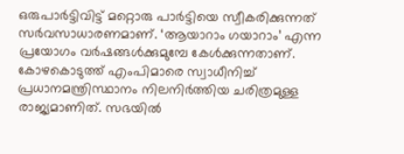ഒരുപാര്‍ട്ടിവിട്ട് മറ്റൊരു പാര്‍ട്ടിയെ സ്വീകരിക്കുന്നത് സര്‍വസാധാരണമാണ്. ‘ആയാറാം ഗയാറാം’ എന്ന പ്രയോഗം വര്‍ഷങ്ങള്‍ക്കുമുമ്പേ കേള്‍ക്കുന്നതാണ്. കോഴകൊടുത്ത് എംപിമാരെ സ്വാധീനിച്ച് പ്രധാനമന്ത്രിസ്ഥാനം നിലനിര്‍ത്തിയ ചരിത്രമുള്ള രാജ്യമാണിത്. സഭയില്‍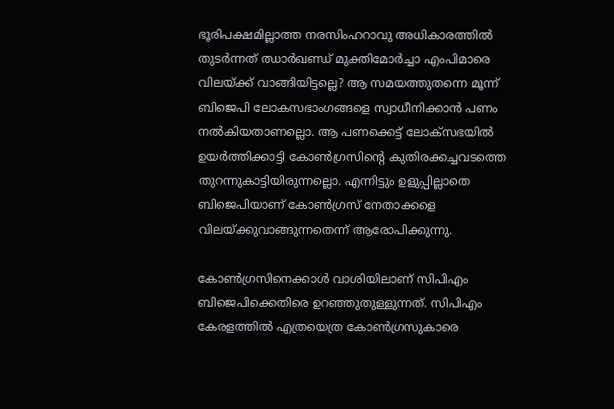ഭൂരിപക്ഷമില്ലാത്ത നരസിംഹറാവു അധികാരത്തില്‍ തുടര്‍ന്നത് ഝാര്‍ഖണ്ഡ് മുക്തിമോര്‍ച്ചാ എംപിമാരെ വിലയ്‌ക്ക് വാങ്ങിയിട്ടല്ലെ? ആ സമയത്തുതന്നെ മൂന്ന് ബിജെപി ലോകസഭാംഗങ്ങളെ സ്വാധീനിക്കാന്‍ പണം നല്‍കിയതാണല്ലൊ. ആ പണക്കെട്ട് ലോക്‌സഭയില്‍ ഉയര്‍ത്തിക്കാട്ടി കോണ്‍ഗ്രസിന്റെ കുതിരക്കച്ചവടത്തെ തുറന്നുകാട്ടിയിരുന്നല്ലൊ. എന്നിട്ടും ഉളുപ്പില്ലാതെ ബിജെപിയാണ് കോണ്‍ഗ്രസ് നേതാക്കളെ വിലയ്‌ക്കുവാങ്ങുന്നതെന്ന് ആരോപിക്കുന്നു.

കോണ്‍ഗ്രസിനെക്കാള്‍ വാശിയിലാണ് സിപിഎം ബിജെപിക്കെതിരെ ഉറഞ്ഞുതുള്ളുന്നത്. സിപിഎം കേരളത്തില്‍ എത്രയെത്ര കോണ്‍ഗ്രസുകാരെ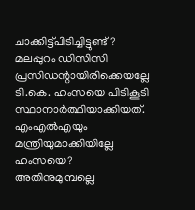ചാക്കിട്ട്പിടിച്ചിട്ടുണ്ട്? മലപ്പുറം ഡിസിസി പ്രസിഡന്റായിരിക്കെയല്ലേ ടി.കെ. ഹംസയെ പിടികൂടി സ്ഥാനാര്‍ത്ഥിയാക്കിയത്. എംഎല്‍എയും മന്ത്രിയുമാക്കിയില്ലേ ഹംസയെ? അതിനുമുമ്പല്ലെ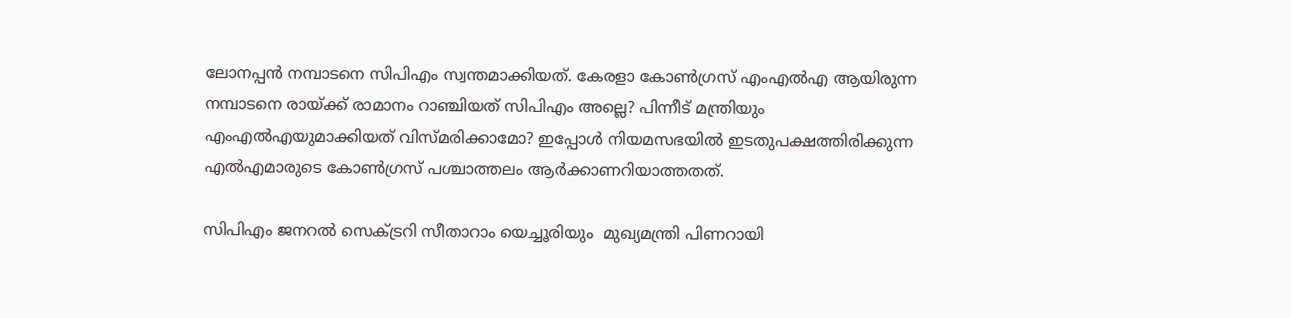ലോനപ്പന്‍ നമ്പാടനെ സിപിഎം സ്വന്തമാക്കിയത്. കേരളാ കോണ്‍ഗ്രസ് എംഎല്‍എ ആയിരുന്ന നമ്പാടനെ രായ്‌ക്ക് രാമാനം റാഞ്ചിയത് സിപിഎം അല്ലെ? പിന്നീട് മന്ത്രിയും എംഎല്‍എയുമാക്കിയത് വിസ്മരിക്കാമോ? ഇപ്പോള്‍ നിയമസഭയില്‍ ഇടതുപക്ഷത്തിരിക്കുന്ന എല്‍എമാരുടെ കോണ്‍ഗ്രസ് പശ്ചാത്തലം ആര്‍ക്കാണറിയാത്തതത്.

സിപിഎം ജനറല്‍ സെക്ട്രറി സീതാറാം യെച്ചൂരിയും  മുഖ്യമന്ത്രി പിണറായി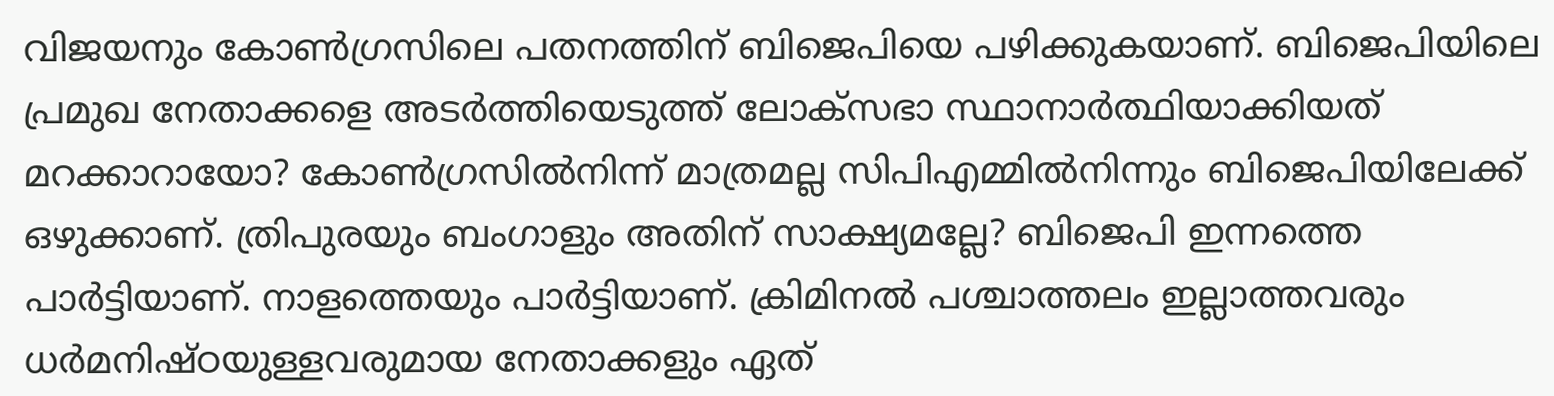വിജയനും കോണ്‍ഗ്രസിലെ പതനത്തിന് ബിജെപിയെ പഴിക്കുകയാണ്. ബിജെപിയിലെ പ്രമുഖ നേതാക്കളെ അടര്‍ത്തിയെടുത്ത് ലോക്‌സഭാ സ്ഥാനാര്‍ത്ഥിയാക്കിയത് മറക്കാറായോ? കോണ്‍ഗ്രസില്‍നിന്ന് മാത്രമല്ല സിപിഎമ്മില്‍നിന്നും ബിജെപിയിലേക്ക് ഒഴുക്കാണ്. ത്രിപുരയും ബംഗാളും അതിന് സാക്ഷ്യമല്ലേ? ബിജെപി ഇന്നത്തെ പാര്‍ട്ടിയാണ്. നാളത്തെയും പാര്‍ട്ടിയാണ്. ക്രിമിനല്‍ പശ്ചാത്തലം ഇല്ലാത്തവരും ധര്‍മനിഷ്ഠയുള്ളവരുമായ നേതാക്കളും ഏത്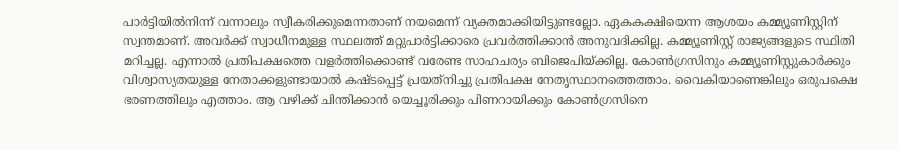പാര്‍ട്ടിയില്‍നിന്ന് വന്നാലും സ്വീകരിക്കുമെന്നതാണ് നയമെന്ന് വ്യക്തമാക്കിയിട്ടുണ്ടല്ലോ. ഏകകക്ഷിയെന്ന ആശയം കമ്മ്യൂണിസ്റ്റിന് സ്വന്തമാണ്. അവര്‍ക്ക് സ്വാധീനമുള്ള സ്ഥലത്ത് മറ്റുപാര്‍ട്ടിക്കാരെ പ്രവര്‍ത്തിക്കാന്‍ അനുവദിക്കില്ല. കമ്മ്യൂണിസ്റ്റ് രാജ്യങ്ങളുടെ സ്ഥിതി മറിച്ചല്ല. എന്നാല്‍ പ്രതിപക്ഷത്തെ വളര്‍ത്തിക്കൊണ്ട് വരേണ്ട സാഹചര്യം ബിജെപിയ്‌ക്കില്ല. കോണ്‍ഗ്രസിനും കമ്മ്യൂണിസ്റ്റുകാര്‍ക്കും വിശ്വാസ്യതയുള്ള നേതാക്കളുണ്ടായാല്‍ കഷ്ടപ്പെട്ട് പ്രയത്‌നിച്ചു പ്രതിപക്ഷ നേതൃസ്ഥാനത്തെത്താം. വൈകിയാണെങ്കിലും ഒരുപക്ഷെ ഭരണത്തിലും എത്താം. ആ വഴിക്ക് ചിന്തിക്കാന്‍ യെച്ചൂരിക്കും പിണറായിക്കും കോണ്‍ഗ്രസിനെ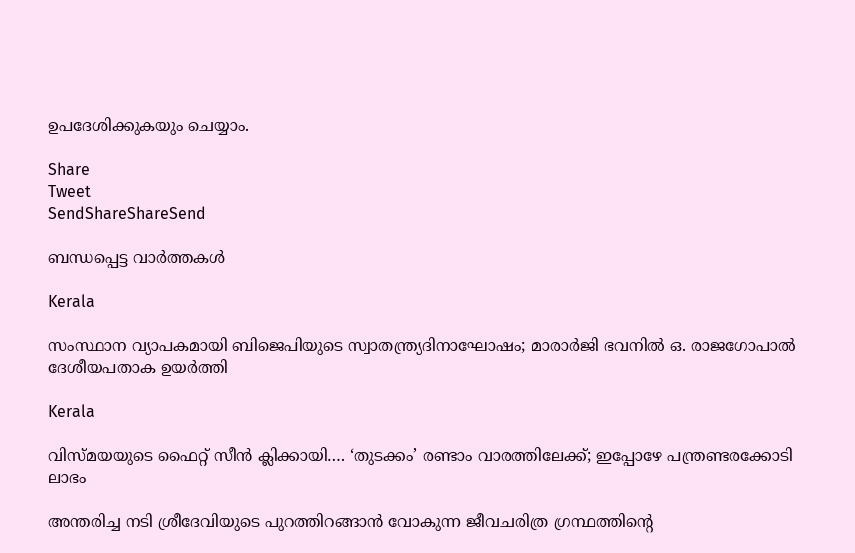ഉപദേശിക്കുകയും ചെയ്യാം.

Share
Tweet
SendShareShareSend

ബന്ധപ്പെട്ട വാര്‍ത്തകള്‍

Kerala

സംസ്ഥാന വ്യാപകമായി ബിജെപിയുടെ സ്വാതന്ത്ര്യദിനാഘോഷം; മാരാർജി ഭവനിൽ ഒ. രാജഗോപാൽ ദേശീയപതാക ഉയർത്തി

Kerala

വിസ്‍മയയുടെ ഫൈറ്റ് സീന്‍ ക്ലിക്കായി…. ‘തുടക്കം’ രണ്ടാം വാരത്തിലേക്ക്; ഇപ്പോഴേ പന്ത്രണ്ടരക്കോടി ലാഭം

അന്തരിച്ച നടി ശ്രീദേവിയുടെ പുറത്തിറങ്ങാന്‍ വോകുന്ന ജീവചരിത്ര ഗ്രന്ഥത്തിന്‍റെ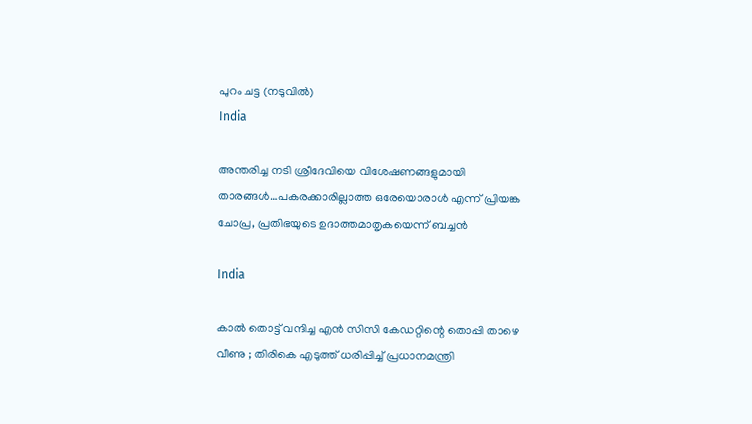പുറം ചട്ട (നടുവില്‍)
India

അന്തരിച്ച നടി ശ്രീദേവിയെ വിശേഷണങ്ങളുമായി താരങ്ങള്‍…പകരക്കാരില്ലാത്ത ഒരേയൊരാള്‍ എന്ന് പ്രിയങ്ക ചോപ്ര, പ്രതിഭയുടെ ഉദാത്തമാതൃകയെന്ന് ബച്ചന്‍

India

കാൽ തൊട്ട് വന്ദിച്ച എൻ സിസി കേഡറ്റിന്റെ തൊപ്പി താഴെ വീണു ; തിരികെ എടുത്ത് ധരിപ്പിച്ച് പ്രധാനമന്ത്രി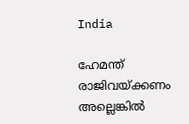India

ഹേമന്ത് രാജിവയ്‌ക്കണം അല്ലെങ്കിൽ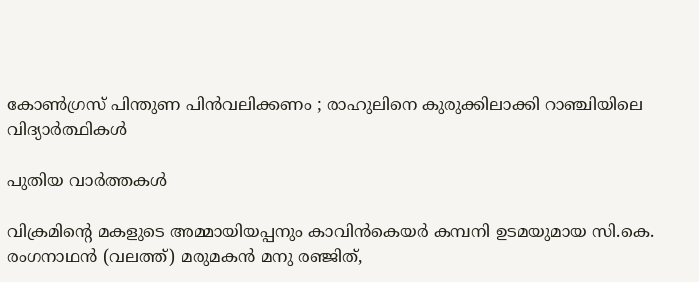കോൺഗ്രസ് പിന്തുണ പിൻവലിക്കണം ; രാഹുലിനെ കുരുക്കിലാക്കി റാഞ്ചിയിലെ വിദ്യാർത്ഥികൾ

പുതിയ വാര്‍ത്തകള്‍

വിക്രമിന്‍റെ മകളുടെ അമ്മായിയപ്പനും കാവിന്‍കെയര്‍ കമ്പനി ഉടമയുമായ സി.കെ. രംഗനാഥന്‍ (വലത്ത്) മരുമകന്‍ മനു രഞ്ജിത്,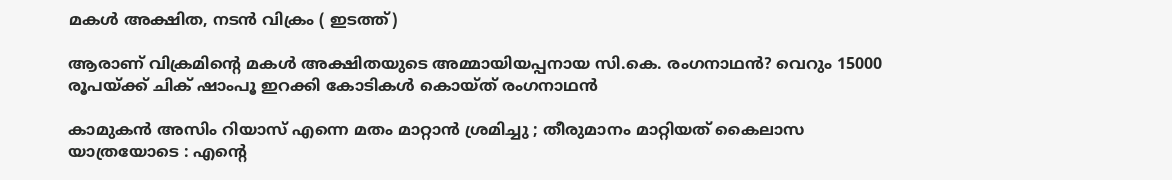മകള്‍ അക്ഷിത, നടന്‍ വിക്രം ( ഇടത്ത്)

ആരാണ് വിക്രമിന്റെ മകള്‍ അക്ഷിതയുടെ അമ്മായിയപ്പനായ സി.കെ. രംഗനാഥന്‍? വെറും 15000 രൂപയ്‌ക്ക് ചിക് ഷാംപൂ ഇറക്കി കോടികള്‍ കൊയ്ത് രംഗനാഥന്‍

കാമുകൻ അസിം റിയാസ് എന്നെ മതം മാറ്റാൻ ശ്രമിച്ചു ; തീരുമാനം മാറ്റിയത് കൈലാസ  യാത്രയോടെ : എന്റെ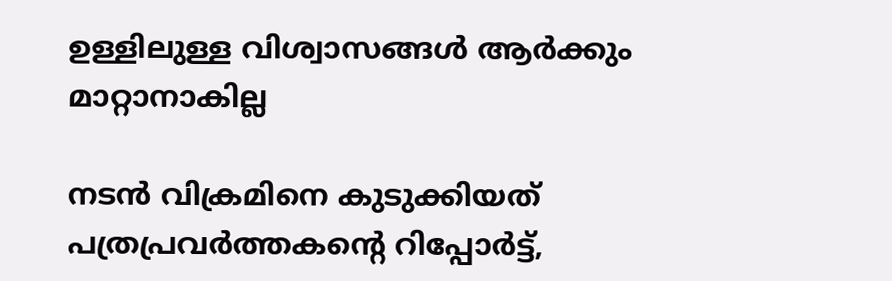ഉള്ളിലുള്ള വിശ്വാസങ്ങൾ ആർക്കും മാറ്റാനാകില്ല

നടന്‍ വിക്രമിനെ കുടുക്കിയത് പത്രപ്രവര്‍ത്തകന്റെ റിപ്പോര്‍ട്ട്,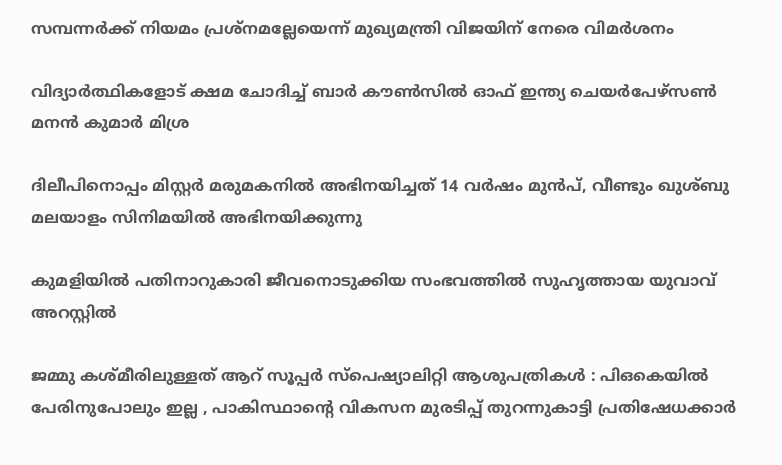സമ്പന്നര്‍ക്ക് നിയമം പ്രശ്നമല്ലേയെന്ന് മുഖ്യമന്ത്രി വിജയിന് നേരെ വിമര്‍ശനം

വിദ്യാര്‍ത്ഥികളോട് ക്ഷമ ചോദിച്ച് ബാര്‍ കൗണ്‍സില്‍ ഓഫ് ഇന്ത്യ ചെയര്‍പേഴ്സണ്‍ മനന്‍ കുമാര്‍ മിശ്ര

ദിലീപിനൊപ്പം മിസ്റ്റര്‍ മരുമകനില്‍ അഭിനയിച്ചത് 14 വര്‍ഷം മുന്‍പ്, വീണ്ടും ഖുശ്ബു മലയാളം സിനിമയില്‍ അഭിനയിക്കുന്നു

കുമളിയില്‍ പതിനാറുകാരി ജീവനൊടുക്കിയ സംഭവത്തില്‍ സുഹൃത്തായ യുവാവ് അറസ്റ്റില്‍

ജമ്മു കശ്മീരിലുള്ളത് ആറ് സൂപ്പർ സ്പെഷ്യാലിറ്റി ആശുപത്രികൾ : പിഒകെയിൽ പേരിനുപോലും ഇല്ല , പാകിസ്ഥാന്റെ വികസന മുരടിപ്പ് തുറന്നുകാട്ടി പ്രതിഷേധക്കാർ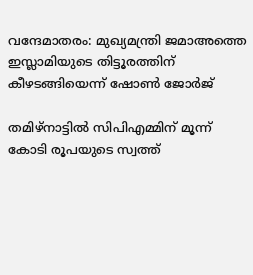വന്ദേമാതരം: മുഖ്യമന്ത്രി ജമാഅത്തെ ഇസ്ലാമിയുടെ തിട്ടൂരത്തിന് കീഴടങ്ങിയെന്ന് ഷോണ്‍ ജോര്‍ജ്

തമിഴ്നാട്ടില്‍ സിപിഎമ്മിന് മൂന്ന് കോടി രൂപയുടെ സ്വത്ത്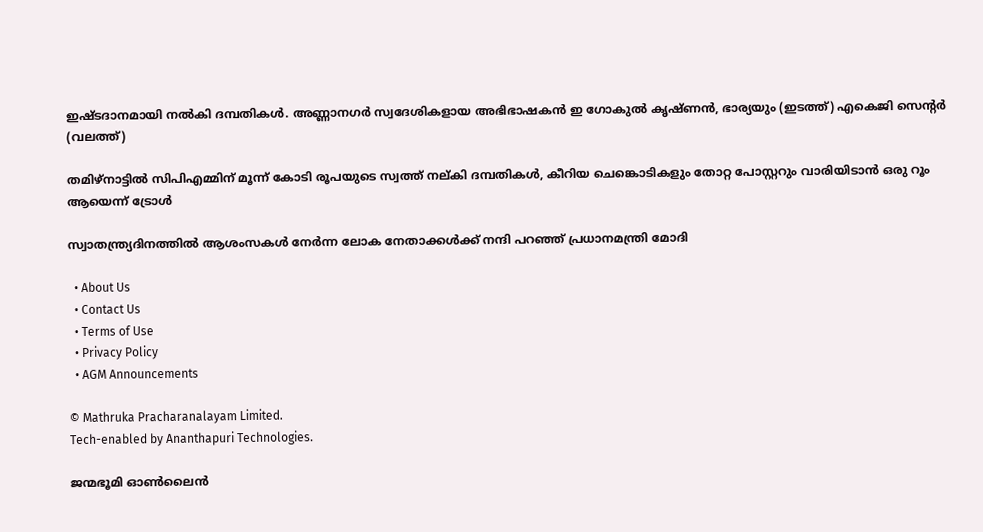ഇഷ്ടദാനമായി നല്‍കി ദമ്പതികള്‍. അണ്ണാനഗര്‍ സ്വദേശികളായ അഭിഭാഷകന്‍ ഇ ഗോകുല്‍ കൃഷ്ണന്‍, ഭാര്യയും (ഇടത്ത്) എകെജി സെന്‍റര്‍ (വലത്ത്)

തമിഴ്നാട്ടില്‍ സിപിഎമ്മിന് മൂന്ന് കോടി രൂപയുടെ സ്വത്ത് നല‍്കി ദമ്പതികള്‍, കീറിയ ചെങ്കൊടികളും തോറ്റ പോസ്റ്ററും വാരിയിടാൻ ഒരു റൂം ആയെന്ന് ട്രോള്‍

സ്വാതന്ത്ര്യദിനത്തിൽ ആശംസകൾ നേർന്ന ലോക നേതാക്കൾക്ക് നന്ദി പറഞ്ഞ് പ്രധാനമന്ത്രി മോദി

  • About Us
  • Contact Us
  • Terms of Use
  • Privacy Policy
  • AGM Announcements

© Mathruka Pracharanalayam Limited.
Tech-enabled by Ananthapuri Technologies.

ജന്മഭൂമി ഓണ്‍ലൈന്‍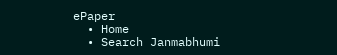ePaper
  • Home
  • Search Janmabhumi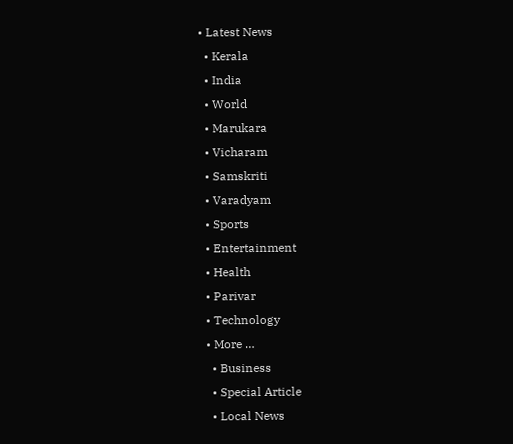• Latest News
  • Kerala
  • India
  • World
  • Marukara
  • Vicharam
  • Samskriti
  • Varadyam
  • Sports
  • Entertainment
  • Health
  • Parivar
  • Technology
  • More …
    • Business
    • Special Article
    • Local News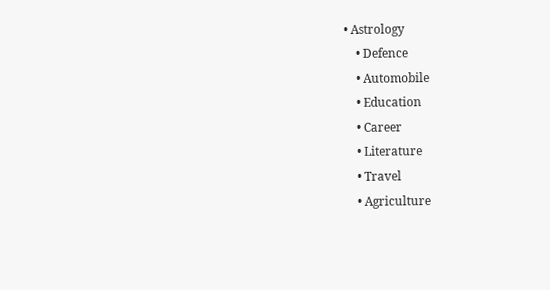• Astrology
    • Defence
    • Automobile
    • Education
    • Career
    • Literature
    • Travel
    • Agriculture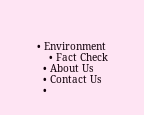• Environment
    • Fact Check
  • About Us
  • Contact Us
  •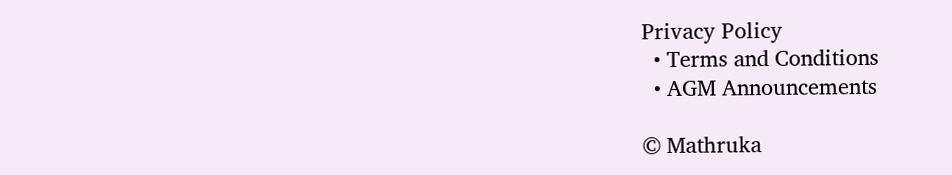Privacy Policy
  • Terms and Conditions
  • AGM Announcements

© Mathruka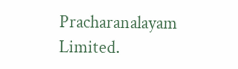Pracharanalayam Limited.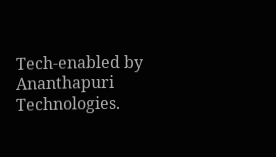Tech-enabled by Ananthapuri Technologies.